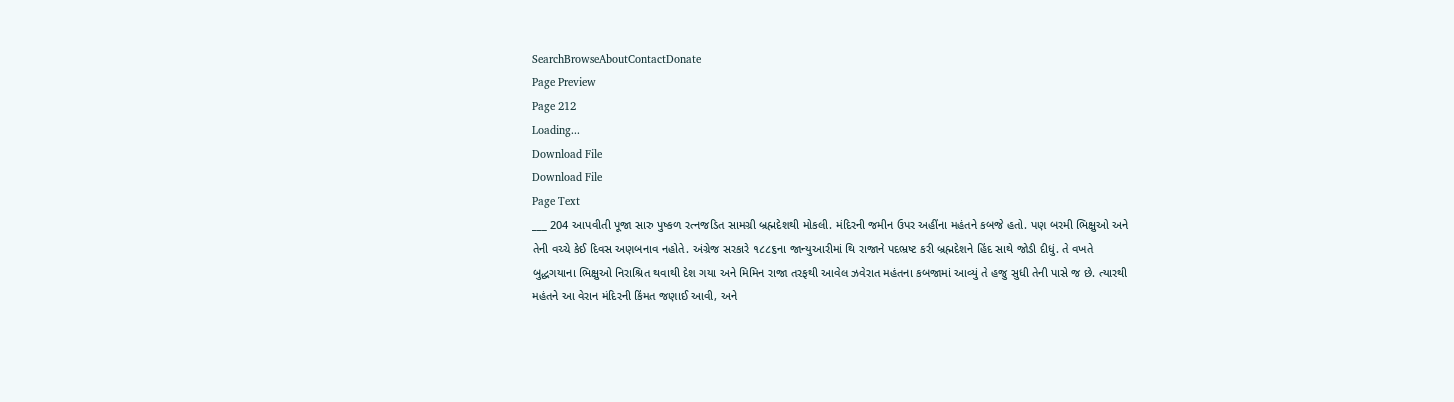SearchBrowseAboutContactDonate
Page Preview
Page 212
Loading...
Download File
Download File
Page Text
___ 204 આપવીતી પૂજા સારુ પુષ્કળ રત્નજડિત સામગ્રી બ્રહ્મદેશથી મોકલી. મંદિરની જમીન ઉપર અહીંના મહંતને કબજે હતો. પણ બરમી ભિક્ષુઓ અને તેની વચ્ચે કેઈ દિવસ અણબનાવ નહોતે. અંગ્રેજ સરકારે ૧૮૮૬ના જાન્યુઆરીમાં થિ રાજાને પદભ્રષ્ટ કરી બ્રહ્મદેશને હિંદ સાથે જોડી દીધું. તે વખતે બુદ્ધગયાના ભિક્ષુઓ નિરાશ્રિત થવાથી દેશ ગયા અને મિમિન રાજા તરફથી આવેલ ઝવેરાત મહંતના કબજામાં આવ્યું તે હજુ સુધી તેની પાસે જ છે. ત્યારથી મહંતને આ વેરાન મંદિરની કિંમત જણાઈ આવી, અને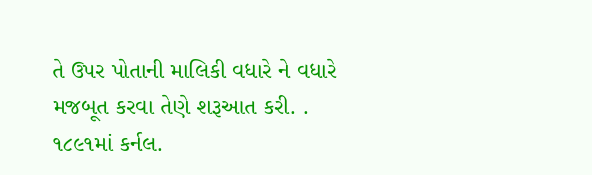તે ઉપર પોતાની માલિકી વધારે ને વધારે મજબૂત કરવા તેણે શરૂઆત કરી. . ૧૮૯૧માં કર્નલ.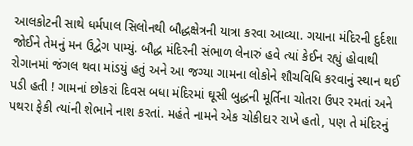આલકોટની સાથે ધર્મપાલ સિલોનથી બૌદ્ધક્ષેત્રની યાત્રા કરવા આવ્યા. ગયાના મંદિરની દુર્દશા જોઈને તેમનું મન ઉદ્વેગ પામ્યું. બૌદ્ધ મંદિરની સંભાળ લેનારું હવે ત્યાં કેઈન રહ્યું હોવાથી રોગાનમાં જંગલ થવા માંડયું હતું અને આ જગ્યા ગામના લોકોને શૌચવિધિ કરવાનું સ્થાન થઈ પડી હતી ! ગામનાં છોકરાં દિવસ બધા મંદિરમાં ઘૂસી બુદ્ધની મૂર્તિના ચોતરા ઉપર રમતાં અને પથરા ફેકી ત્યાંની શેભાને નાશ કરતાં. મહંતે નામને એક ચોકીદાર રાખે હતો, પણ તે મંદિરનું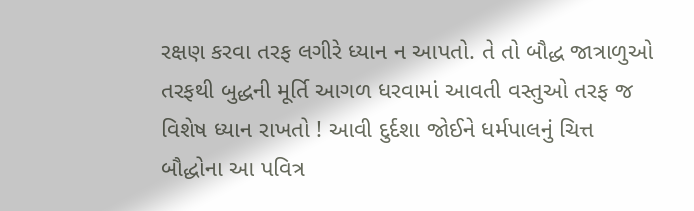રક્ષણ કરવા તરફ લગીરે ધ્યાન ન આપતો. તે તો બૌદ્ધ જાત્રાળુઓ તરફથી બુદ્ધની મૂર્તિ આગળ ધરવામાં આવતી વસ્તુઓ તરફ જ વિશેષ ધ્યાન રાખતો ! આવી દુર્દશા જોઈને ધર્મપાલનું ચિત્ત બૌદ્ધોના આ પવિત્ર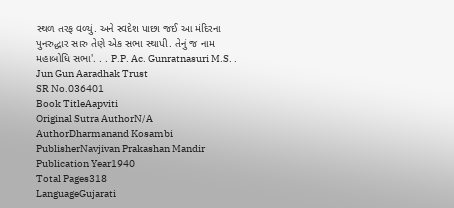સ્થળ તરફ વળ્યું. અને સ્વદેશ પાછા જઈ આ મંદિરના પુનરુદ્ધાર સારુ તેણે એક સભા સ્થાપી. તેનું જ નામ મહાબોધિ સભા'. . . P.P. Ac. Gunratnasuri M.S. . Jun Gun Aaradhak Trust
SR No.036401
Book TitleAapviti
Original Sutra AuthorN/A
AuthorDharmanand Kosambi
PublisherNavjivan Prakashan Mandir
Publication Year1940
Total Pages318
LanguageGujarati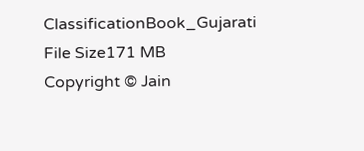ClassificationBook_Gujarati
File Size171 MB
Copyright © Jain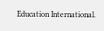Education International.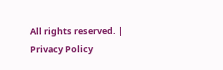All rights reserved. | Privacy Policy